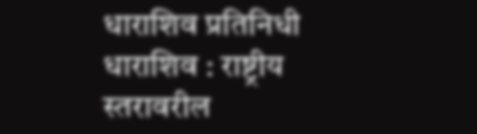धाराशिव प्रतिनिधी
धाराशिव : राष्ट्रीय स्तरावरील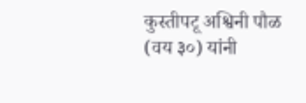कुस्तीपटू अश्विनी पौळ (वय ३०) यांनी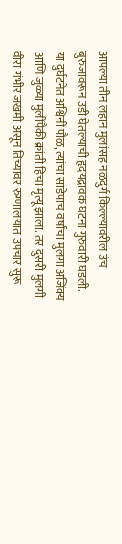आपल्या तीन लहान मुलांसह नळदुर्ग किल्ल्यावरील उंच बुरुजावरून उडी घेतल्याची हृदयद्रावक घटना गुरुवारी घडली. या दुर्घटनेत अश्विनी पौळ, त्यांचा साडेपाच वर्षांचा मुलगा अजिंक्य आणि जुळ्या मुलींपैकी क्रांती हिचा मृत्यू झाला. तर दुसरी मुलगी वीरा गंभीर जखमी असून तिच्यावर रुग्णालयात उपचार सुरू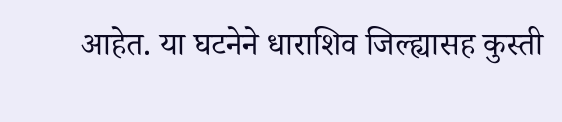आहेत. या घटनेने धाराशिव जिल्ह्यासह कुस्ती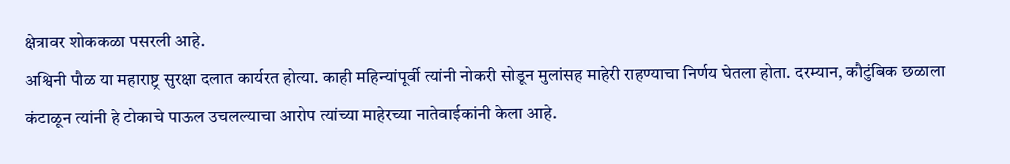क्षेत्रावर शोककळा पसरली आहे.
अश्विनी पौळ या महाराष्ट्र सुरक्षा दलात कार्यरत होत्या. काही महिन्यांपूर्वी त्यांनी नोकरी सोडून मुलांसह माहेरी राहण्याचा निर्णय घेतला होता. दरम्यान, कौटुंबिक छळाला कंटाळून त्यांनी हे टोकाचे पाऊल उचलल्याचा आरोप त्यांच्या माहेरच्या नातेवाईकांनी केला आहे.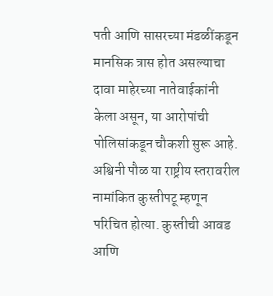पती आणि सासरच्या मंडळींकडून मानसिक त्रास होत असल्याचा दावा माहेरच्या नातेवाईकांनी केला असून, या आरोपांची पोलिसांकडून चौकशी सुरू आहे.
अश्विनी पौळ या राष्ट्रीय स्तरावरील नामांकित कुस्तीपटू म्हणून परिचित होत्या. कुस्तीची आवड आणि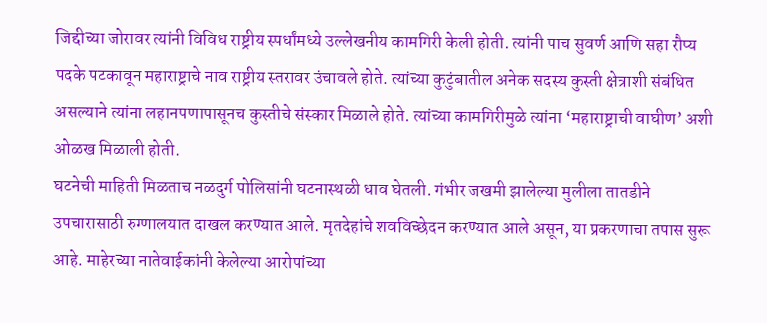जिद्दीच्या जोरावर त्यांनी विविध राष्ट्रीय स्पर्धांमध्ये उल्लेखनीय कामगिरी केली होती. त्यांनी पाच सुवर्ण आणि सहा रौप्य पदके पटकावून महाराष्ट्राचे नाव राष्ट्रीय स्तरावर उंचावले होते. त्यांच्या कुटुंबातील अनेक सदस्य कुस्ती क्षेत्राशी संबंधित असल्याने त्यांना लहानपणापासूनच कुस्तीचे संस्कार मिळाले होते. त्यांच्या कामगिरीमुळे त्यांना ‘महाराष्ट्राची वाघीण’ अशी ओळख मिळाली होती.
घटनेची माहिती मिळताच नळदुर्ग पोलिसांनी घटनास्थळी धाव घेतली. गंभीर जखमी झालेल्या मुलीला तातडीने उपचारासाठी रुग्णालयात दाखल करण्यात आले. मृतदेहांचे शवविच्छेदन करण्यात आले असून, या प्रकरणाचा तपास सुरू आहे. माहेरच्या नातेवाईकांनी केलेल्या आरोपांच्या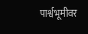पार्श्वभूमीवर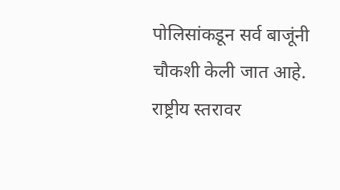पोलिसांकडून सर्व बाजूंनी चौकशी केली जात आहे. राष्ट्रीय स्तरावर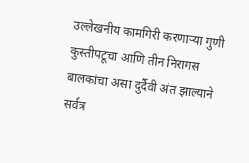उल्लेखनीय कामगिरी करणाऱ्या गुणी कुस्तीपटूचा आणि तीन निरागस बालकांचा असा दुर्दैवी अंत झाल्याने सर्वत्र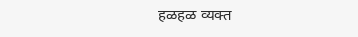हळहळ व्यक्त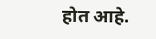होत आहे.